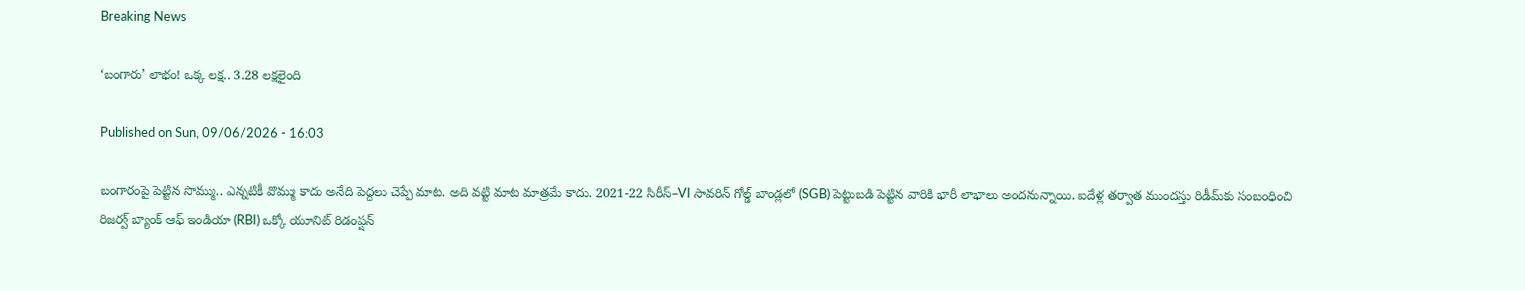Breaking News

‘బంగారు’ లాభం! ఒక్క లక్ష.. 3.28 లక్షలైంది

Published on Sun, 09/06/2026 - 16:03

బంగారంపై పెట్టిన సొమ్ము.. ఎన్నటికీ వొమ్ము కాదు అనేది పెద్దలు చెప్పే మాట. అది వట్టి మాట మాత్రమే కాదు. 2021-22 సిరీస్‌–VI సావరిన్‌ గోల్డ్‌ బాండ్లలో (SGB) పెట్టుబడి పెట్టిన వారికి భారీ లాభాలు అందనున్నాయి. ఐదేళ్ల తర్వాత ముందస్తు రిడీమ్‌కు సంబంధించి రిజర్వ్‌ బ్యాంక్‌ ఆఫ్‌ ఇండియా (RBI) ఒక్కో యూనిట్‌ రిడంప్షన్‌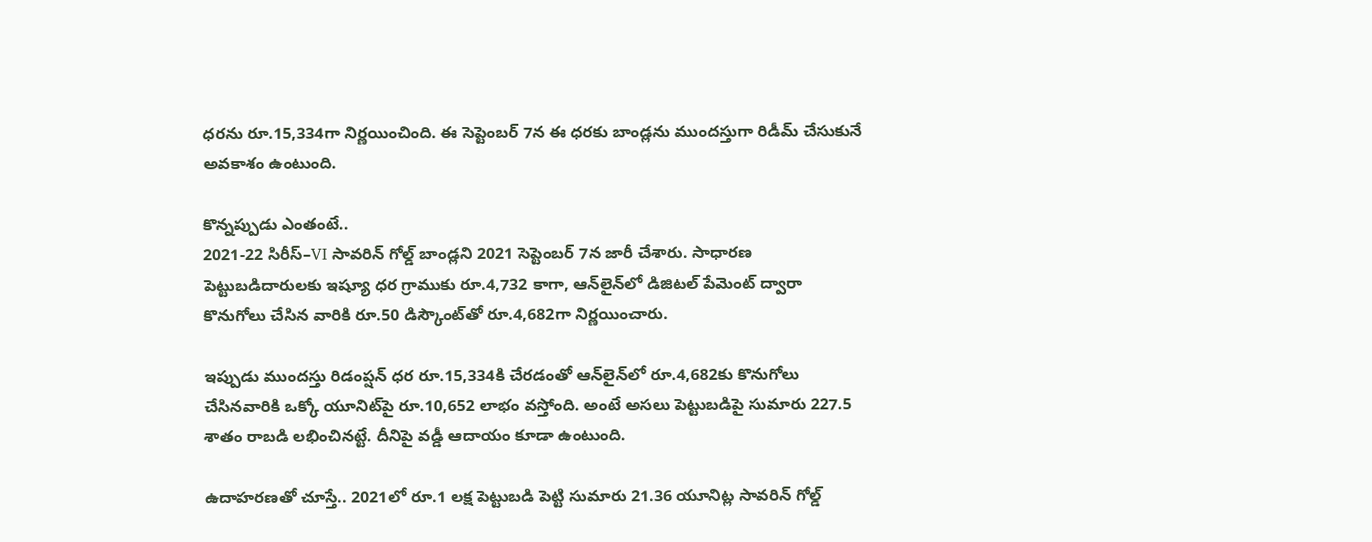ధరను రూ.15,334గా నిర్ణయించింది. ఈ సెప్టెంబర్‌ 7న ఈ ధరకు బాండ్లను ముందస్తుగా రిడీమ్‌ చేసుకునే అవకాశం ఉంటుంది.

కొన్నప్పుడు ఎంతంటే..
2021-22 సిరీస్‌–VI సావరిన్‌ గోల్డ్‌ బాండ్లని 2021 సెప్టెంబర్‌ 7న జారీ చేశారు. సాధారణ పెట్టుబడిదారులకు ఇష్యూ ధర గ్రాముకు రూ.4,732 కాగా, ఆన్‌లైన్‌లో డిజిటల్‌ పేమెంట్‌ ద్వారా కొనుగోలు చేసిన వారికి రూ.50 డిస్కౌంట్‌తో రూ.4,682గా నిర్ణయించారు.

ఇప్పుడు ముందస్తు రిడంప్షన్‌ ధర రూ.15,334కి చేరడంతో ఆన్‌లైన్‌లో రూ.4,682కు కొనుగోలు చేసినవారికి ఒక్కో యూనిట్‌పై రూ.10,652 లాభం వస్తోంది. అంటే అసలు పెట్టుబడిపై సుమారు 227.5 శాతం రాబడి లభించినట్టే. దీనిపై వడ్డీ ఆదాయం కూడా ఉంటుంది.

ఉదాహరణతో చూస్తే.. 2021లో రూ.1 లక్ష పెట్టుబడి పెట్టి సుమారు 21.36 యూనిట్ల సావరిన్‌ గోల్డ్‌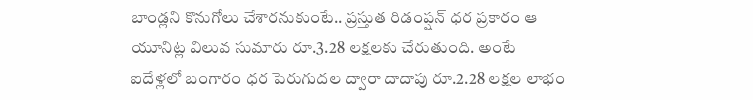బాండ్లని కొనుగోలు చేశారనుకుంటే.. ప్రస్తుత రిడంప్షన్‌ ధర ప్రకారం ఆ యూనిట్ల విలువ సుమారు రూ.3.28 లక్షలకు చేరుతుంది. అంటే ఐదేళ్లలో బంగారం ధర పెరుగుదల ద్వారా దాదాపు రూ.2.28 లక్షల లాభం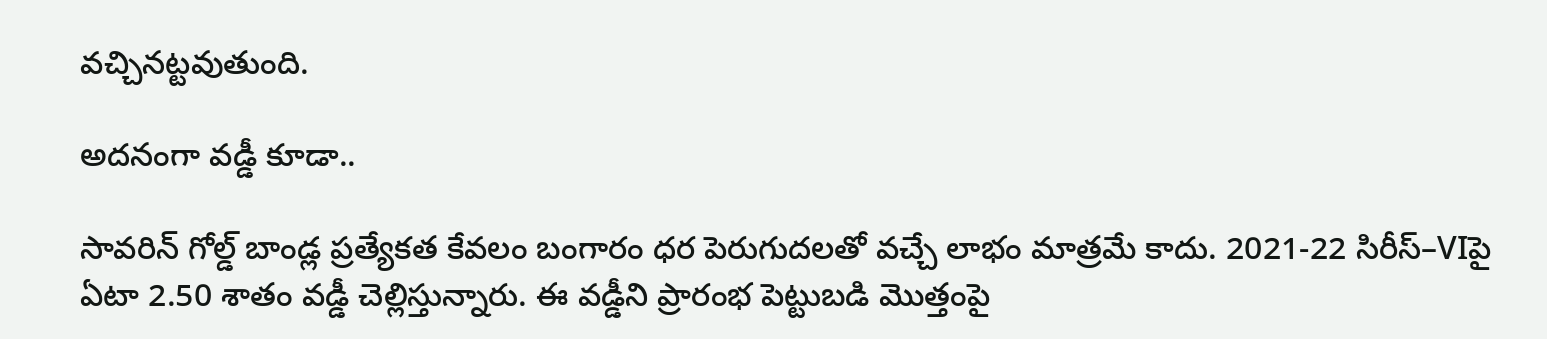వచ్చినట్టవుతుంది.

అదనంగా వడ్డీ కూడా..

సావరిన్‌ గోల్డ్‌ బాండ్ల ప్రత్యేకత కేవలం బంగారం ధర పెరుగుదలతో వచ్చే లాభం మాత్రమే కాదు. 2021-22 సిరీస్‌–VIపై ఏటా 2.50 శాతం వడ్డీ చెల్లిస్తున్నారు. ఈ వడ్డీని ప్రారంభ పెట్టుబడి మొత్తంపై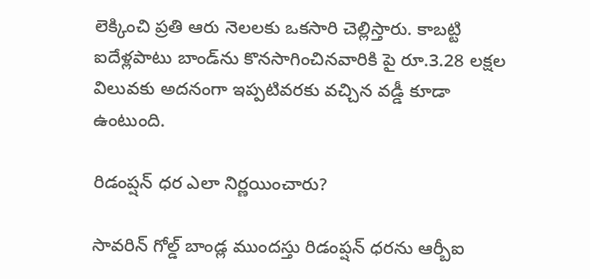లెక్కించి ప్రతి ఆరు నెలలకు ఒకసారి చెల్లిస్తారు. కాబట్టి ఐదేళ్లపాటు బాండ్‌ను కొనసాగించినవారికి పై రూ.3.28 లక్షల విలువకు అదనంగా ఇప్పటివరకు వచ్చిన వడ్డీ కూడా ఉంటుంది.

రిడంప్షన్‌ ధర ఎలా నిర్ణయించారు?

సావరిన్‌ గోల్డ్‌ బాండ్ల ముందస్తు రిడంప్షన్‌ ధరను ఆర్బీఐ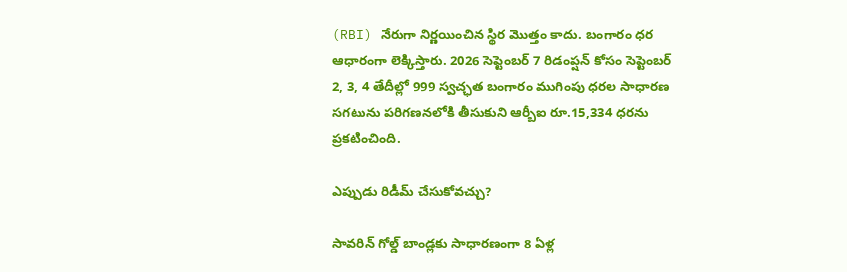(RBI) నేరుగా నిర్ణయించిన స్థిర మొత్తం కాదు. బంగారం ధర ఆధారంగా లెక్కిస్తారు. 2026 సెప్టెంబర్‌ 7 రిడంప్షన్‌ కోసం సెప్టెంబర్‌ 2, 3, 4 తేదీల్లో 999 స్వచ్ఛత బంగారం ముగింపు ధరల సాధారణ సగటును పరిగణనలోకి తీసుకుని ఆర్బీఐ రూ.15,334 ధరను ప్రకటించింది.

ఎప్పుడు రిడీమ్‌ చేసుకోవచ్చు?

సావరిన్‌ గోల్డ్‌ బాండ్లకు సాధారణంగా 8 ఏళ్ల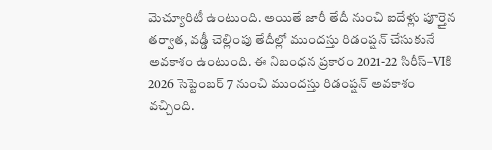మెచ్యూరిటీ ఉంటుంది. అయితే జారీ తేదీ నుంచి ఐదేళ్లు పూర్తైన తర్వాత, వడ్డీ చెల్లింపు తేదీల్లో ముందస్తు రిడంప్షన్‌ చేసుకునే అవకాశం ఉంటుంది. ఈ నిబంధన ప్రకారం 2021-22 సిరీస్‌–VIకి 2026 సెప్టెంబర్‌ 7 నుంచి ముందస్తు రిడంప్షన్‌ అవకాశం వచ్చింది.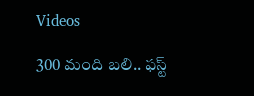Videos

300 మంది బలి.. ఫస్ట్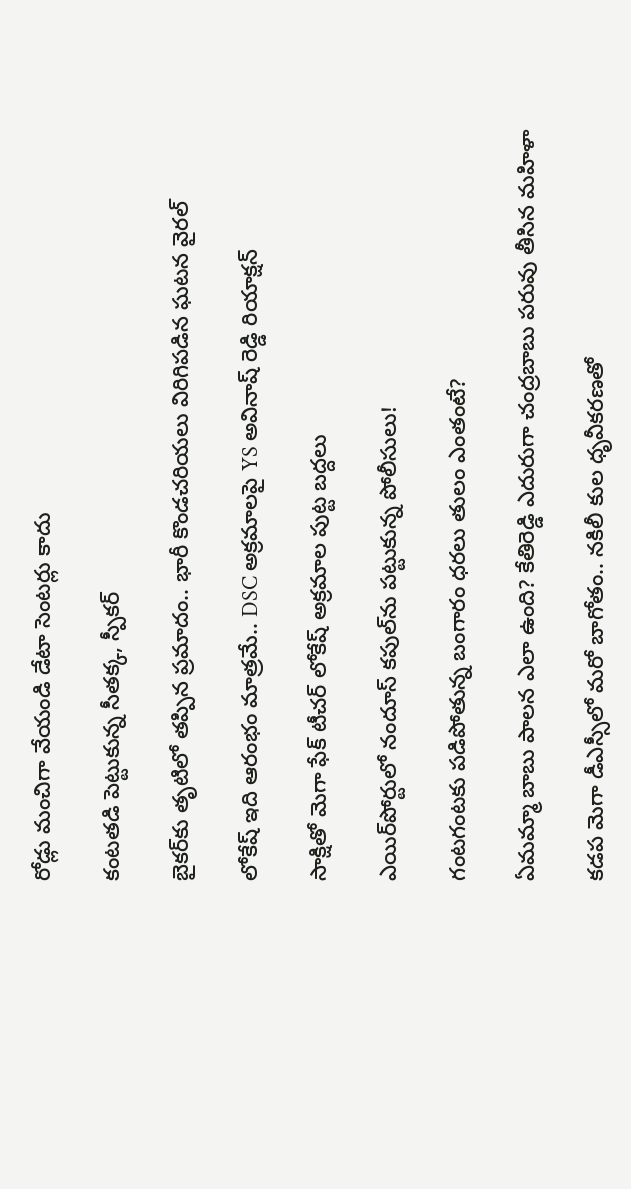రోడ్లు మంచిగా వేయండి డేటా సెంటర్లు కాదు

కంటతడి పెట్టుకున్న సీతక్క, స్పీకర్

బైకర్‌కు తృటిలో తప్పిన ప్రమాదం.. భారీ కొండచరియలు విరిగిపడిన ఘటన వైరల్

లోకేష్ ఇది ఆరంభం మాత్రమే.. DSC అక్రమాలపై YS అవినాష్ రెడ్డి రియాక్షన్

సాక్షితో మెగా ఫేక్ టీచర్ లోకేష్ అక్రమాల పుట్ట బద్దలు

ఎయిర్‌పోర్టులో నందూస్ కపుల్‌ను పట్టుకున్న పోలీసులు!

గంటగంటకు పడిపోతున్న బంగారం ధరలు తులం ఎంతంటే?

ఏమమ్మా బాబు పాలన ఎలా ఉంది? కేతిరెడ్డి ఎదురుగా చంద్రబాబు పరువు తీసిన మహిళా

కడప మెగా డీఎస్సీలో మరో బాగోతం.. నకిలీ కుల ధృవీకరణతో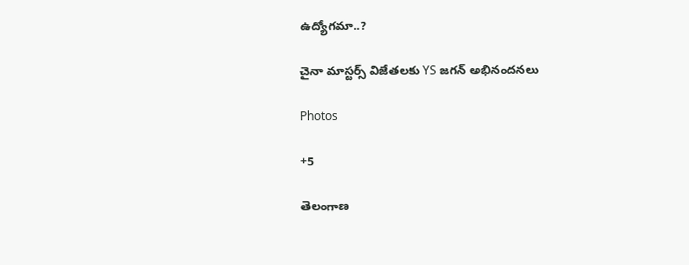ఉద్యోగమా..?

చైనా మాస్టర్స్ విజేతలకు YS జగన్ అభినందనలు

Photos

+5

తెలంగాణ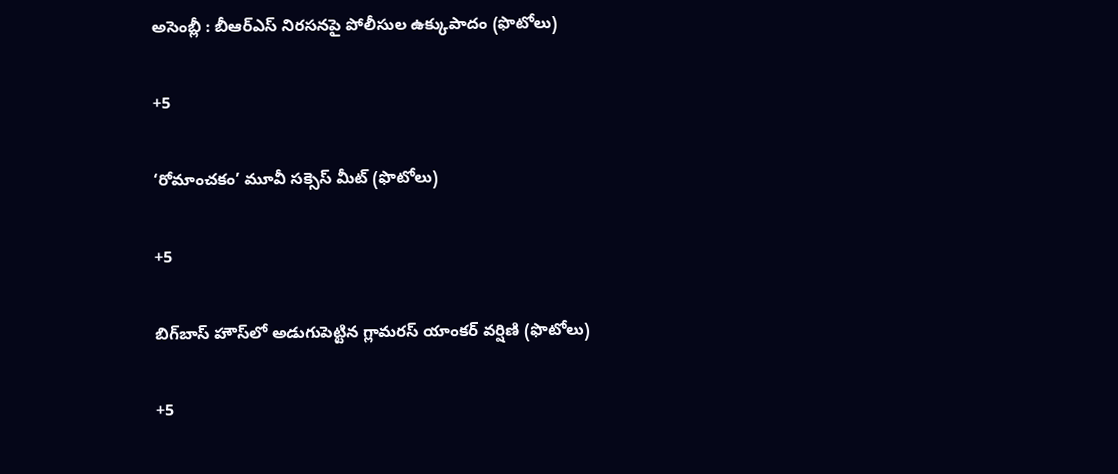అసెం‍బ్లీ : బీఆర్‌ఎస్‌ నిరసనపై పోలీసుల ఉక్కుపాదం (ఫొటోలు)

+5

‘రోమాంచకం’ మూవీ సక్సెస్ మీట్ (ఫొటోలు)

+5

బిగ్‌బాస్ హౌస్‌లో అడుగుపెట్టిన గ్లామరస్ యాంకర్ వర్షిణి (ఫొటోలు)

+5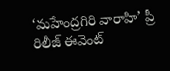‘మహేంద్రగిరి వారాహి’ ప్రీ రిలీజ్‌ ఈవెంట్‌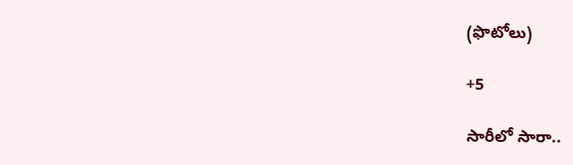(ఫొటోలు)

+5

సారీలో సారా..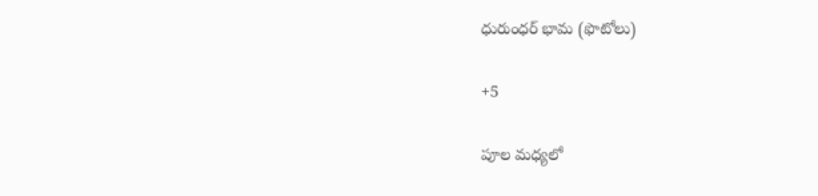ధురుంధర్‌ భామ (ఫొటోలు)

+5

పూల మధ్యలో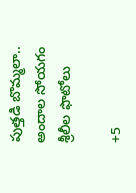పుత్తడి బొమ్మలా.. అందాల సోయగం శ్రీలీల ఫొటోలు

+5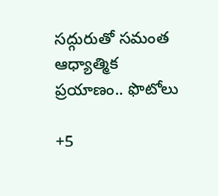సద్గురుతో సమంత ఆధ్యాత్మిక ప్రయాణం.. ఫొటోలు

+5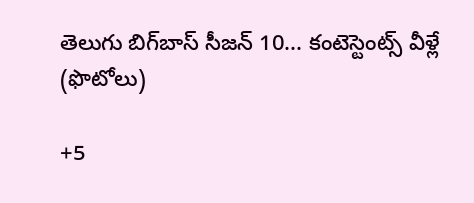తెలుగు బిగ్‌బాస్‌ సీజన్‌ 10... కంటెస్టెంట్స్‌ వీళ్లే (ఫొటోలు)

+5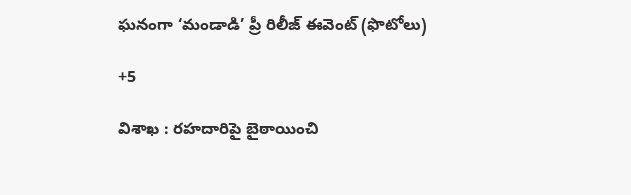ఘనంగా ‘మండాడి’ ప్రీ రిలీజ్ ఈవెంట్ (ఫొటోలు)

+5

విశాఖ : రహదారిపై బైఠాయించి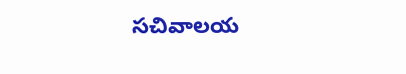సచివాలయ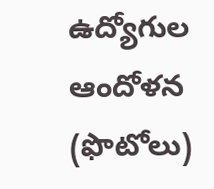ఉద్యోగుల ఆందోళన (ఫొటోలు)